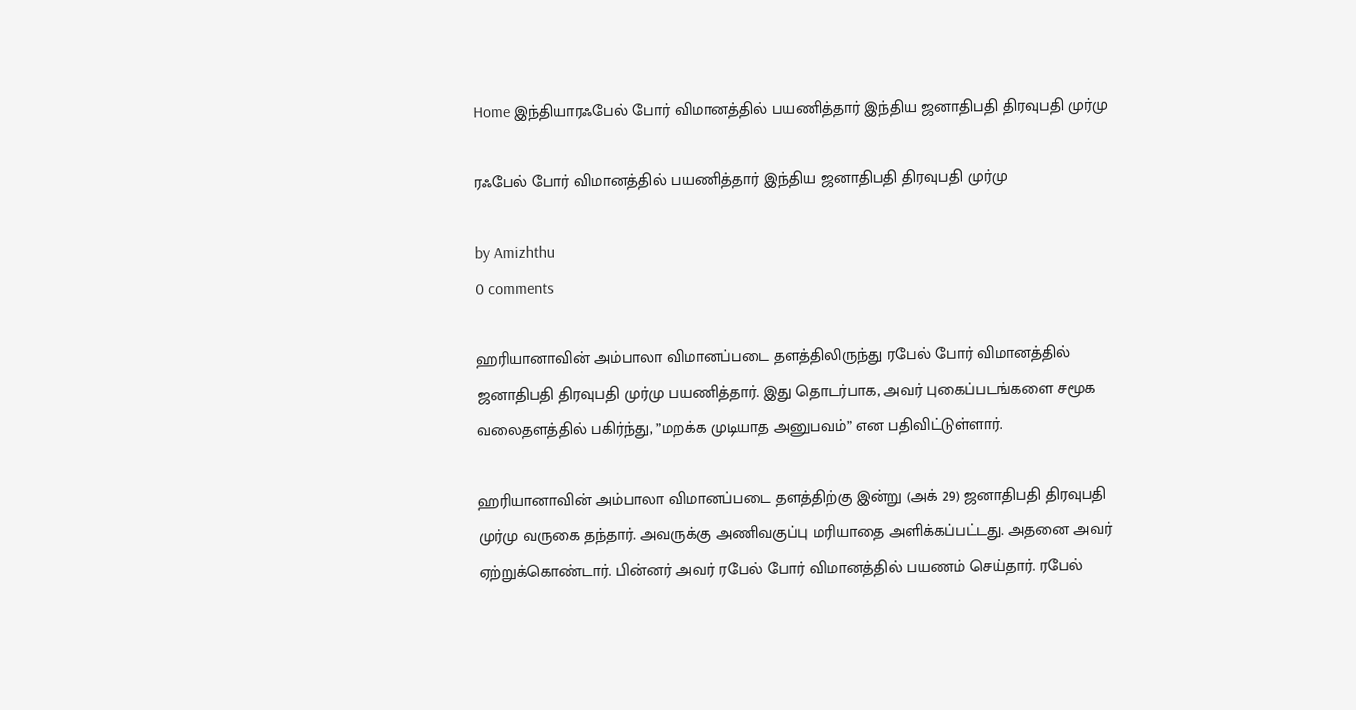Home இந்தியாரஃபேல் போர் விமானத்தில் பயணித்தார் இந்திய ஜனாதிபதி திரவுபதி முர்மு

ரஃபேல் போர் விமானத்தில் பயணித்தார் இந்திய ஜனாதிபதி திரவுபதி முர்மு

by Amizhthu
0 comments

ஹரியானாவின் அம்பாலா விமானப்படை தளத்திலிருந்து ரபேல் போர் விமானத்தில் ஜனாதிபதி திரவுபதி முர்மு பயணித்தார். இது தொடர்பாக, அவர் புகைப்படங்களை சமூக வலைதளத்தில் பகிர்ந்து, ”மறக்க முடியாத அனுபவம்” என பதிவிட்டுள்ளார்.

ஹரியானாவின் அம்பாலா விமானப்படை தளத்திற்கு இன்று (அக் 29) ஜனாதிபதி திரவுபதி முர்மு வருகை தந்தார். அவருக்கு அணிவகுப்பு மரியாதை அளிக்கப்பட்டது. அதனை அவர் ஏற்றுக்கொண்டார். பின்னர் அவர் ரபேல் போர் விமானத்தில் பயணம் செய்தார். ரபேல்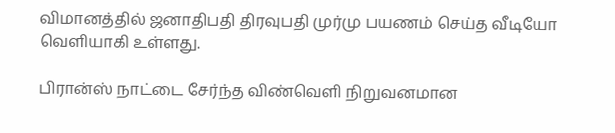விமானத்தில் ஜனாதிபதி திரவுபதி முர்மு பயணம் செய்த வீடியோ வெளியாகி உள்ளது.

பிரான்ஸ் நாட்டை சேர்ந்த விண்வெளி நிறுவனமான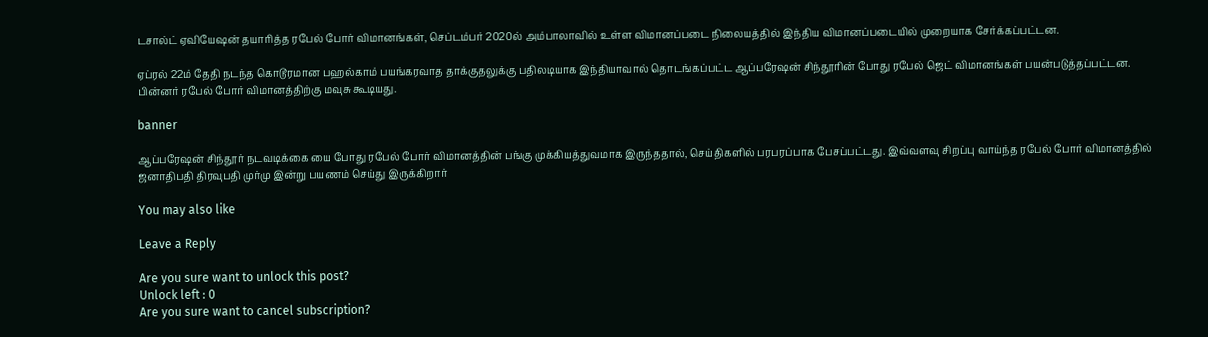டசால்ட் ஏவியேஷன் தயாரித்த ரபேல் போர் விமானங்கள், செப்டம்பர் 2020ல் அம்பாலாவில் உள்ள விமானப்படை நிலையத்தில் இந்திய விமானப்படையில் முறையாக சேர்க்கப்பட்டன.

ஏப்ரல் 22ம் தேதி நடந்த கொடூரமான பஹல்காம் பயங்கரவாத தாக்குதலுக்கு பதிலடியாக இந்தியாவால் தொடங்கப்பட்ட ஆப்பரேஷன் சிந்தூரின் போது ரபேல் ஜெட் விமானங்கள் பயன்படுத்தப்பட்டன. பின்னர் ரபேல் போர் விமானத்திற்கு மவுசு கூடியது.

banner

ஆப்பரேஷன் சிந்தூர் நடவடிக்கை யை போது ரபேல் போர் விமானத்தின் பங்கு முக்கியத்துவமாக இருந்ததால், செய்திகளில் பரபரப்பாக பேசப்பட்டது. இவ்வளவு சிறப்பு வாய்ந்த ரபேல் போர் விமானத்தில் ஜனாதிபதி திரவுபதி முர்மு இன்று பயணம் செய்து இருக்கிறார்

You may also like

Leave a Reply

Are you sure want to unlock this post?
Unlock left : 0
Are you sure want to cancel subscription?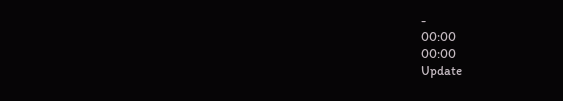-
00:00
00:00
Update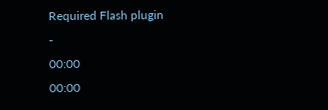Required Flash plugin
-
00:00
00:00